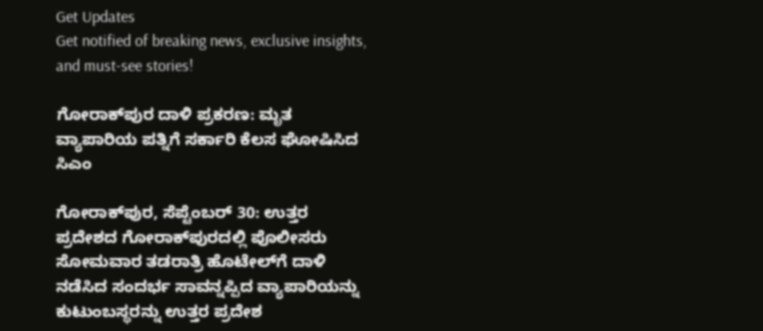Get Updates
Get notified of breaking news, exclusive insights, and must-see stories!

ಗೋರಾಕ್‌ಪುರ ದಾಳಿ ಪ್ರಕರಣ: ಮೃತ ವ್ಯಾಪಾರಿಯ ಪತ್ನಿಗೆ ಸರ್ಕಾರಿ ಕೆಲಸ ಘೋಷಿಸಿದ ಸಿಎಂ

ಗೋರಾಕ್‌ಪುರ, ಸೆಪ್ಟೆಂಬರ್‌ 30: ಉತ್ತರ ಪ್ರದೇಶದ ಗೋರಾಕ್‌ಪುರದಲ್ಲಿ ಪೊಲೀಸರು ಸೋಮವಾರ ತಡರಾತ್ರಿ ಹೊಟೇಲ್‌ಗೆ ದಾಳಿ ನಡೆಸಿದ ಸಂದರ್ಭ ಸಾವನ್ನಪ್ಪಿದ ವ್ಯಾಪಾರಿಯನ್ನು ಕುಟುಂಬಸ್ಥರನ್ನು ಉತ್ತರ ಪ್ರದೇಶ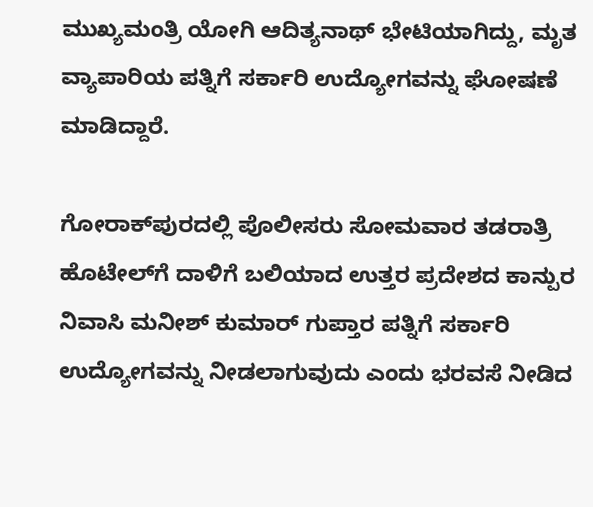ಮುಖ್ಯಮಂತ್ರಿ ಯೋಗಿ ಆದಿತ್ಯನಾಥ್‌ ಭೇಟಿಯಾಗಿದ್ದು, ಮೃತ ವ್ಯಾಪಾರಿಯ ಪತ್ನಿಗೆ ಸರ್ಕಾರಿ ಉದ್ಯೋಗವನ್ನು ಘೋಷಣೆ ಮಾಡಿದ್ದಾರೆ.

ಗೋರಾಕ್‌ಪುರದಲ್ಲಿ ಪೊಲೀಸರು ಸೋಮವಾರ ತಡರಾತ್ರಿ ಹೊಟೇಲ್‌ಗೆ ದಾಳಿಗೆ ಬಲಿಯಾದ ಉತ್ತರ ಪ್ರದೇಶದ ಕಾನ್ಪುರ ನಿವಾಸಿ ಮನೀಶ್‌ ಕುಮಾರ್‌ ಗುಪ್ತಾರ ಪತ್ನಿಗೆ ಸರ್ಕಾರಿ ಉದ್ಯೋಗವನ್ನು ನೀಡಲಾಗುವುದು ಎಂದು ಭರವಸೆ ನೀಡಿದ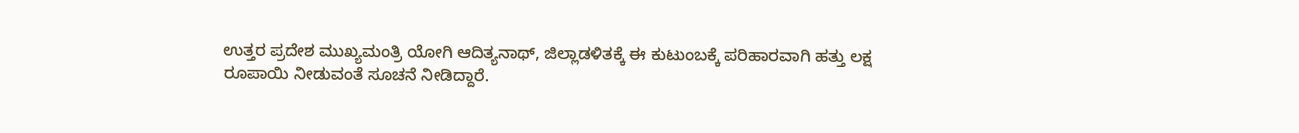ಉತ್ತರ ಪ್ರದೇಶ ಮುಖ್ಯಮಂತ್ರಿ ಯೋಗಿ ಆದಿತ್ಯನಾಥ್‌, ಜಿಲ್ಲಾಡಳಿತಕ್ಕೆ ಈ ಕುಟುಂಬಕ್ಕೆ ಪರಿಹಾರವಾಗಿ ಹತ್ತು ಲಕ್ಷ ರೂಪಾಯಿ ನೀಡುವಂತೆ ಸೂಚನೆ ನೀಡಿದ್ದಾರೆ.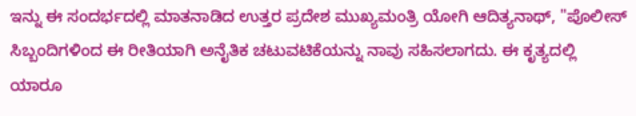ಇನ್ನು ಈ ಸಂದರ್ಭದಲ್ಲಿ ಮಾತನಾಡಿದ ಉತ್ತರ ಪ್ರದೇಶ ಮುಖ್ಯಮಂತ್ರಿ ಯೋಗಿ ಆದಿತ್ಯನಾಥ್‌, "ಪೊಲೀಸ್‌ ಸಿಬ್ಬಂದಿಗಳಿಂದ ಈ ರೀತಿಯಾಗಿ ಅನೈತಿಕ ಚಟುವಟಿಕೆಯನ್ನು ನಾವು ಸಹಿಸಲಾಗದು. ಈ ಕೃತ್ಯದಲ್ಲಿ ಯಾರೂ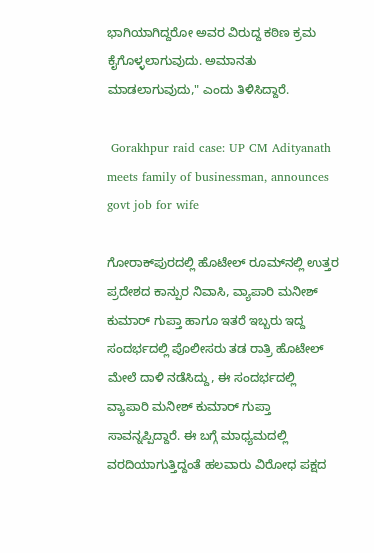ಭಾಗಿಯಾಗಿದ್ದರೋ ಅವರ ವಿರುದ್ದ ಕಠಿಣ ಕ್ರಮ ಕೈಗೊಳ್ಳಲಾಗುವುದು. ಅಮಾನತು ಮಾಡಲಾಗುವುದು," ಎಂದು ತಿಳಿಸಿದ್ದಾರೆ.

 Gorakhpur raid case: UP CM Adityanath meets family of businessman, announces govt job for wife

ಗೋರಾಕ್‌ಪುರದಲ್ಲಿ ಹೊಟೇಲ್‌ ರೂಮ್‌ನಲ್ಲಿ ಉತ್ತರ ಪ್ರದೇಶದ ಕಾನ್ಪುರ ನಿವಾಸಿ, ವ್ಯಾಪಾರಿ ಮನೀಶ್‌ ಕುಮಾರ್‌ ಗುಪ್ತಾ ಹಾಗೂ ಇತರೆ ಇಬ್ಬರು ಇದ್ದ ಸಂದರ್ಭದಲ್ಲಿ ಪೊಲೀಸರು ತಡ ರಾತ್ರಿ ಹೊಟೇಲ್‌ ಮೇಲೆ ದಾಳಿ ನಡೆಸಿದ್ದು, ಈ ಸಂದರ್ಭದಲ್ಲಿ ವ್ಯಾಪಾರಿ ಮನೀಶ್‌ ಕುಮಾರ್‌ ಗುಪ್ತಾ ಸಾವನ್ನಪ್ಪಿದ್ದಾರೆ. ಈ ಬಗ್ಗೆ ಮಾಧ್ಯಮದಲ್ಲಿ ವರದಿಯಾಗುತ್ತಿದ್ದಂತೆ ಹಲವಾರು ವಿರೋಧ ಪಕ್ಷದ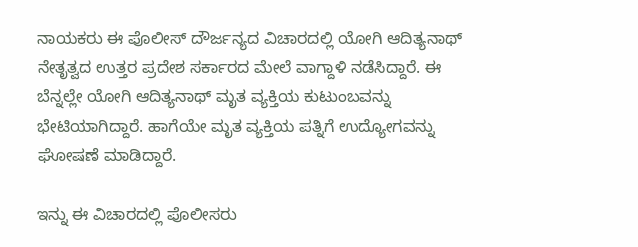ನಾಯಕರು ಈ ಪೊಲೀಸ್‌ ದೌರ್ಜನ್ಯದ ವಿಚಾರದಲ್ಲಿ ಯೋಗಿ ಆದಿತ್ಯನಾಥ್‌ ನೇತೃತ್ವದ ಉತ್ತರ ಪ್ರದೇಶ ಸರ್ಕಾರದ ಮೇಲೆ ವಾಗ್ದಾಳಿ ನಡೆಸಿದ್ದಾರೆ. ಈ ಬೆನ್ನಲ್ಲೇ ಯೋಗಿ ಆದಿತ್ಯನಾಥ್‌ ಮೃತ ವ್ಯಕ್ತಿಯ ಕುಟುಂಬವನ್ನು ಭೇಟಿಯಾಗಿದ್ದಾರೆ. ಹಾಗೆಯೇ ಮೃತ ವ್ಯಕ್ತಿಯ ಪತ್ನಿಗೆ ಉದ್ಯೋಗವನ್ನು ಘೋಷಣೆ ಮಾಡಿದ್ದಾರೆ.

ಇನ್ನು ಈ ವಿಚಾರದಲ್ಲಿ ಪೊಲೀಸರು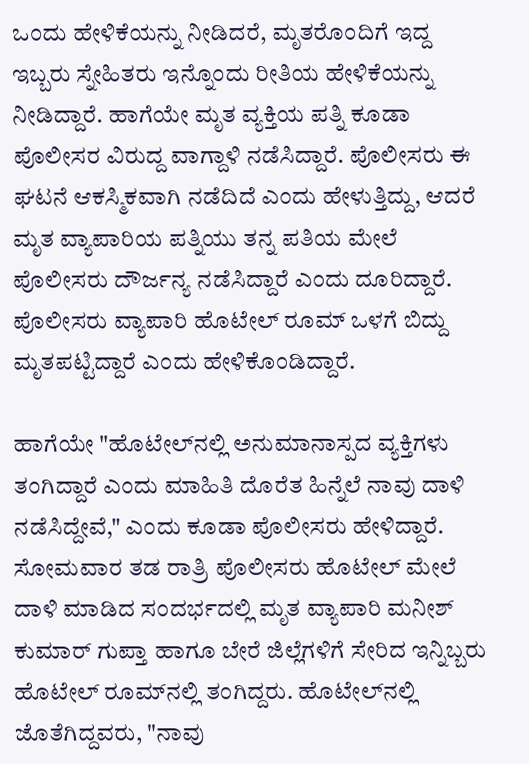ಒಂದು ಹೇಳಿಕೆಯನ್ನು ನೀಡಿದರೆ, ಮೃತರೊಂದಿಗೆ ಇದ್ದ ಇಬ್ಬರು ಸ್ನೇಹಿತರು ಇನ್ನೊಂದು ರೀತಿಯ ಹೇಳಿಕೆಯನ್ನು ನೀಡಿದ್ದಾರೆ. ಹಾಗೆಯೇ ಮೃತ ವ್ಯಕ್ತಿಯ ಪತ್ನಿ ಕೂಡಾ ಪೊಲೀಸರ ವಿರುದ್ದ ವಾಗ್ದಾಳಿ ನಡೆಸಿದ್ದಾರೆ. ಪೊಲೀಸರು ಈ ಘಟನೆ ಆಕಸ್ಮಿಕವಾಗಿ ನಡೆದಿದೆ ಎಂದು ಹೇಳುತ್ತಿದ್ದು, ಆದರೆ ಮೃತ ವ್ಯಾಪಾರಿಯ ಪತ್ನಿಯು ತನ್ನ ಪತಿಯ ಮೇಲೆ ಪೊಲೀಸರು ದೌರ್ಜನ್ಯ ನಡೆಸಿದ್ದಾರೆ ಎಂದು ದೂರಿದ್ದಾರೆ. ಪೊಲೀಸರು ವ್ಯಾಪಾರಿ ಹೊಟೇಲ್‌ ರೂಮ್‌ ಒಳಗೆ ಬಿದ್ದು ಮೃತಪಟ್ಟಿದ್ದಾರೆ ಎಂದು ಹೇಳಿಕೊಂಡಿದ್ದಾರೆ.

ಹಾಗೆಯೇ "ಹೊಟೇಲ್‌ನಲ್ಲಿ ಅನುಮಾನಾಸ್ಪದ ವ್ಯಕ್ತಿಗಳು ತಂಗಿದ್ದಾರೆ ಎಂದು ಮಾಹಿತಿ ದೊರೆತ ಹಿನ್ನೆಲೆ ನಾವು ದಾಳಿ ನಡೆಸಿದ್ದೇವೆ," ಎಂದು ಕೂಡಾ ಪೊಲೀಸರು ಹೇಳಿದ್ದಾರೆ. ಸೋಮವಾರ ತಡ ರಾತ್ರಿ ಪೊಲೀಸರು ಹೊಟೇಲ್‌ ಮೇಲೆ ದಾಳಿ ಮಾಡಿದ ಸಂದರ್ಭದಲ್ಲಿ ಮೃತ ವ್ಯಾಪಾರಿ ಮನೀಶ್‌ ಕುಮಾರ್‌ ಗುಪ್ತಾ ಹಾಗೂ ಬೇರೆ ಜಿಲ್ಲೆಗಳಿಗೆ ಸೇರಿದ ಇನ್ನಿಬ್ಬರು ಹೊಟೇಲ್‌ ರೂಮ್‌ನಲ್ಲಿ ತಂಗಿದ್ದರು. ಹೊಟೇಲ್‌ನಲ್ಲಿ ಜೊತೆಗಿದ್ದವರು, "ನಾವು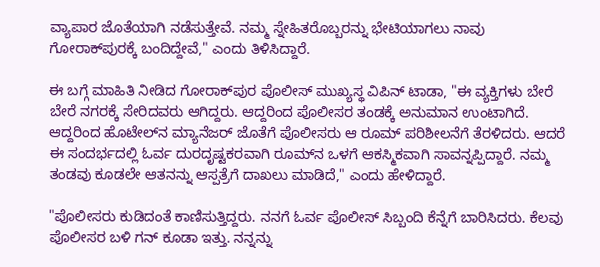ವ್ಯಾಪಾರ ಜೊತೆಯಾಗಿ ನಡೆಸುತ್ತೇವೆ. ನಮ್ಮ ಸ್ನೇಹಿತರೊಬ್ಬರನ್ನು ಭೇಟಿಯಾಗಲು ನಾವು ಗೋರಾಕ್‌ಪುರಕ್ಕೆ ಬಂದಿದ್ದೇವೆ," ಎಂದು ತಿಳಿಸಿದ್ದಾರೆ.

ಈ ಬಗ್ಗೆ ಮಾಹಿತಿ ನೀಡಿದ ಗೋರಾಕ್‌ಪುರ ಪೊಲೀಸ್‌ ಮುಖ್ಯಸ್ಥ ವಿಪಿನ್‌ ಟಾಡಾ, "ಈ ವ್ಯಕ್ತಿಗಳು ಬೇರೆ ಬೇರೆ ನಗರಕ್ಕೆ ಸೇರಿದವರು ಆಗಿದ್ದರು. ಆದ್ದರಿಂದ ಪೊಲೀಸರ ತಂಡಕ್ಕೆ ಅನುಮಾನ ಉಂಟಾಗಿದೆ. ಆದ್ದರಿಂದ ಹೊಟೇಲ್‌ನ ಮ್ಯಾನೆಜರ್‌ ಜೊತೆಗೆ ಪೊಲೀಸರು ಆ ರೂಮ್‌ ಪರಿಶೀಲನೆಗೆ ತೆರಳಿದರು. ಆದರೆ ಈ ಸಂದರ್ಭದಲ್ಲಿ ಓರ್ವ ದುರದೃಷ್ಟಕರವಾಗಿ ರೂಮ್‌ನ ಒಳಗೆ ಆಕಸ್ಮಿಕವಾಗಿ ಸಾವನ್ನಪ್ಪಿದ್ದಾರೆ. ನಮ್ಮ ತಂಡವು ಕೂಡಲೇ ಆತನನ್ನು ಆಸ್ಪತ್ರೆಗೆ ದಾಖಲು ಮಾಡಿದೆ," ಎಂದು ಹೇಳಿದ್ದಾರೆ.

"ಪೊಲೀಸರು ಕುಡಿದಂತೆ ಕಾಣಿಸುತ್ತಿದ್ದರು. ನನಗೆ ಓರ್ವ ಪೊಲೀಸ್‌ ಸಿಬ್ಬಂದಿ ಕೆನ್ನೆಗೆ ಬಾರಿಸಿದರು. ಕೆಲವು ಪೊಲೀಸರ ಬಳಿ ಗನ್ ಕೂಡಾ ಇತ್ತು. ನನ್ನನ್ನು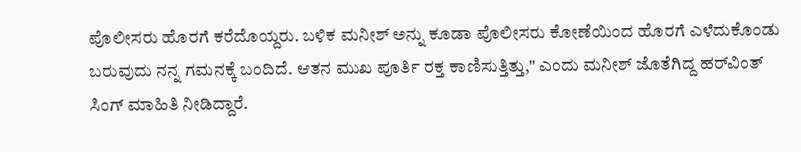ಪೊಲೀಸರು ಹೊರಗೆ ಕರೆದೊಯ್ದರು. ಬಳಿಕ ಮನೀಶ್‌ ಅನ್ನು ಕೂಡಾ ಪೊಲೀಸರು ಕೋಣೆಯಿಂದ ಹೊರಗೆ ಎಳೆದುಕೊಂಡು ಬರುವುದು ನನ್ನ ಗಮನಕ್ಕೆ ಬಂದಿದೆ. ಆತನ ಮುಖ ಪೂರ್ತಿ ರಕ್ತ ಕಾಣಿಸುತ್ತಿತ್ತು," ಎಂದು ಮನೀಶ್‌ ಜೊತೆಗಿದ್ದ ಹರ್‌ವಿಂತ್‌ ಸಿಂಗ್‌ ಮಾಹಿತಿ ನೀಡಿದ್ದಾರೆ.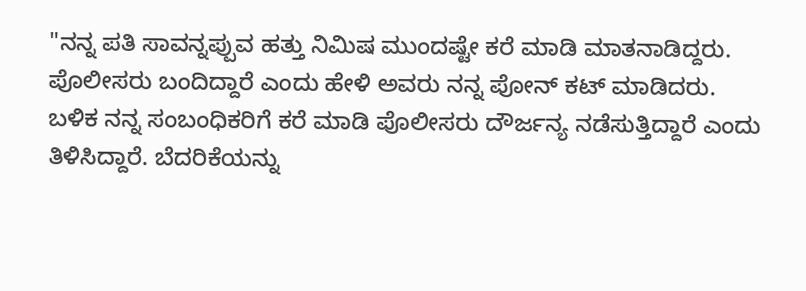"ನನ್ನ ಪತಿ ಸಾವನ್ನಪ್ಪುವ ಹತ್ತು ನಿಮಿಷ ಮುಂದಷ್ಟೇ ಕರೆ ಮಾಡಿ ಮಾತನಾಡಿದ್ದರು. ಪೊಲೀಸರು ಬಂದಿದ್ದಾರೆ ಎಂದು ಹೇಳಿ ಅವರು ನನ್ನ ಪೋನ್‌ ಕಟ್‌ ಮಾಡಿದರು. ಬಳಿಕ ನನ್ನ ಸಂಬಂಧಿಕರಿಗೆ ಕರೆ ಮಾಡಿ ಪೊಲೀಸರು ದೌರ್ಜನ್ಯ ನಡೆಸುತ್ತಿದ್ದಾರೆ ಎಂದು ತಿಳಿಸಿದ್ದಾರೆ. ಬೆದರಿಕೆಯನ್ನು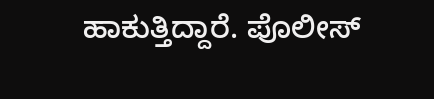ಹಾಕುತ್ತಿದ್ದಾರೆ. ಪೊಲೀಸ್‌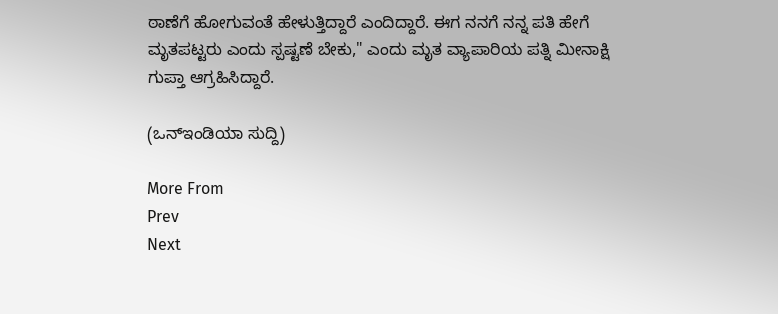ಠಾಣೆಗೆ ಹೋಗುವಂತೆ ಹೇಳುತ್ತಿದ್ದಾರೆ ಎಂದಿದ್ದಾರೆ. ಈಗ ನನಗೆ ನನ್ನ ಪತಿ ಹೇಗೆ ಮೃತಪಟ್ಟರು ಎಂದು ಸ್ಪಷ್ಟಣೆ ಬೇಕು," ಎಂದು ಮೃತ ವ್ಯಾಪಾರಿಯ ಪತ್ನಿ ಮೀನಾಕ್ಷಿ ಗುಪ್ತಾ ಆಗ್ರಹಿಸಿದ್ದಾರೆ.

(ಒನ್‌ಇಂಡಿಯಾ ಸುದ್ದಿ)

More From
Prev
Next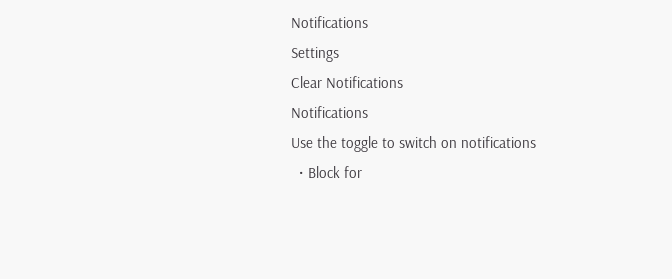Notifications
Settings
Clear Notifications
Notifications
Use the toggle to switch on notifications
  • Block for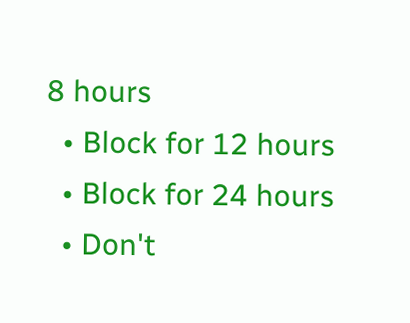8 hours
  • Block for 12 hours
  • Block for 24 hours
  • Don't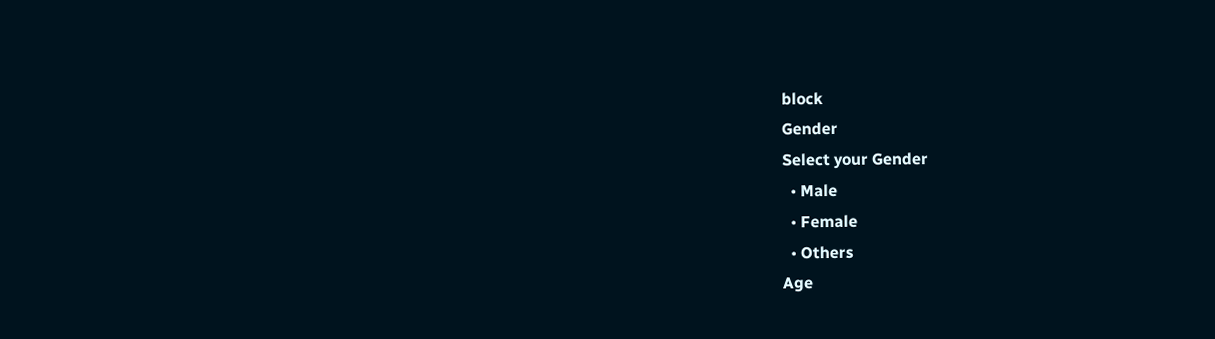block
Gender
Select your Gender
  • Male
  • Female
  • Others
Age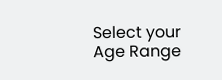Select your Age Range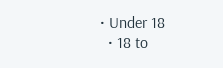• Under 18
  • 18 to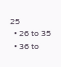25
  • 26 to 35
  • 36 to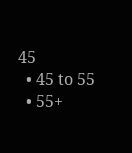45
  • 45 to 55
  • 55+